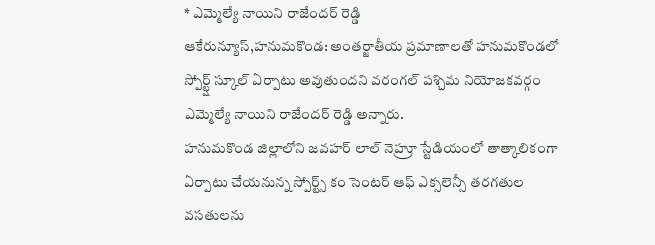* ఎమ్మెల్యే నాయిని రాజేందర్ రెడ్డి
ఆకేరున్యూస్,హనుమకొండ: అంతర్జాతీయ ప్రమాణాలతో హనుమకొండలో స్పోర్ట్ష్ స్కూల్ ఏర్పాటు అవుతుందని వరంగల్ పశ్చిమ నియోజకవర్గం ఎమ్మెల్యే నాయిని రాజేందర్ రెడ్డి అన్నారు.
హనుమకొండ జిల్లాలోని జవహర్ లాల్ నెహ్రూ స్టేడియంలో తాత్కాలికంగా ఏర్పాటు చేయనున్న స్పోర్ట్స్ కం సెంటర్ ఆఫ్ ఎక్సలెన్సీ తరగతుల వసతులను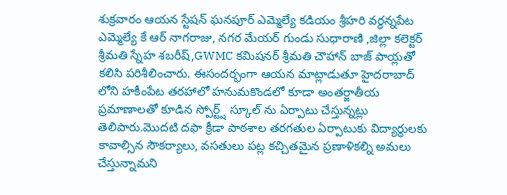శుక్రవారం ఆయన స్టేషన్ ఘనపూర్ ఎమ్మెల్యే కడియం శ్రీహరి వర్ధన్నపేట ఎమ్మెల్యే కే ఆర్ నాగరాజు, నగర మేయర్ గుండు సుధారాణి ,జిల్లా కలెక్టర్ శ్రీమతి స్నేహ శబరీష్,GWMC కమిషనర్ శ్రీమతి చౌహాన్ బాజ్ పాయ్లతో కలిసి పరిశీలించారు. ఈసందర్భంగా ఆయన మాట్లాడుతూ హైదరాబాద్ లోని హకీంపేట తరహాలో హనుమకొండలో కూడా అంతర్జాతీయ ప్రమాణాలతో కూడిన స్పోర్ట్ష్ స్కూల్ ను ఏర్పాటు చేస్తున్నట్లు తెలిపారు.మొదటి దఫా క్రీడా పాఠశాల తరగతుల ఏర్పాటుకు విద్యార్థులకు కావాల్సిన సౌకర్యాలు, వసతులు పట్ల కచ్చితమైన ప్రణాళికల్ని అమలు చేస్తున్నామని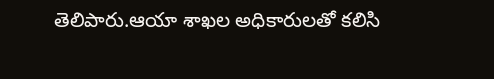తెలిపారు.ఆయా శాఖల అధికారులతో కలిసి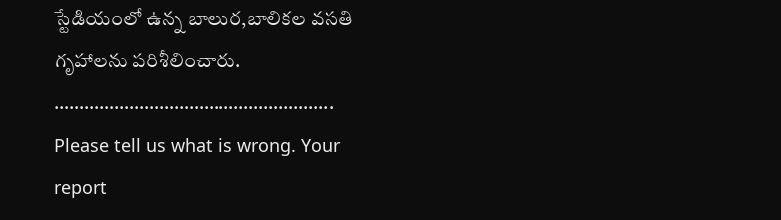స్టేడియంలో ఉన్న బాలుర,బాలికల వసతి గృహాలను పరిశీలించారు.
………………………………………………..
Please tell us what is wrong. Your report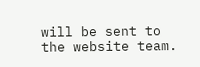will be sent to the website team.